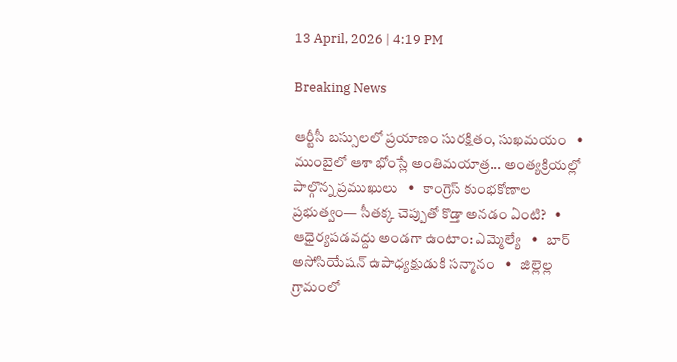13 April, 2026 | 4:19 PM

Breaking News

ఆర్టీసీ బస్సులలో ప్రయాణం సురక్షితం, సుఖమయం   •   ముంబైలో ఆశా భోంస్లే అంతిమయాత్ర... అంత్యక్రియల్లో పాల్గొన్న ప్రముఖులు   •   కాంగ్రెస్ కుంభకోణాల ప్రభుత్వం— సీతక్క చెప్పుతో కొడ్తా అనడం ఏంటి?   •   ఆధైర్యపడవద్దు అండగా ఉంటాం: ఎమ్మెల్యే   •   బార్ అసోసియేషన్ ఉపాధ్యక్షుడుకి సన్మానం   •   జిల్లెల్ల గ్రామంలో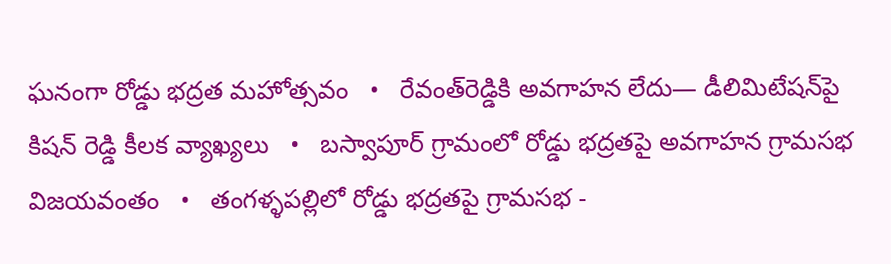ఘనంగా రోడ్డు భద్రత మహోత్సవం   •   రేవంత్‌రెడ్డికి అవగాహన లేదు— డీలిమిటేషన్‌పై కిషన్ రెడ్డి కీలక వ్యాఖ్యలు   •   బస్వాపూర్ గ్రామంలో రోడ్డు భద్రతపై అవగాహన గ్రామసభ విజయవంతం   •   తంగళ్ళపల్లిలో రోడ్డు భద్రతపై గ్రామసభ -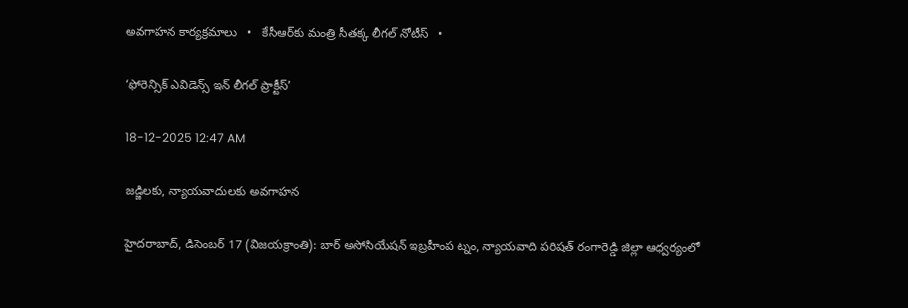అవగాహన కార్యక్రమాలు   •   కేసీఆర్‌కు మంత్రి సీతక్క లీగల్‌ నోటీస్   •

‘ఫోరెన్సిక్ ఎవిడెన్స్ ఇన్ లీగల్ ప్రాక్టీస్’

18-12-2025 12:47 AM

జడ్జిలకు, న్యాయవాదులకు అవగాహన

హైదరాబాద్, డిసెంబర్ 17 (విజయక్రాంతి): బార్ అసోసియేషన్ ఇబ్రహీంప ట్నం, న్యాయవాది పరిషత్ రంగారెడ్డి జిల్లా ఆధ్వర్యంలో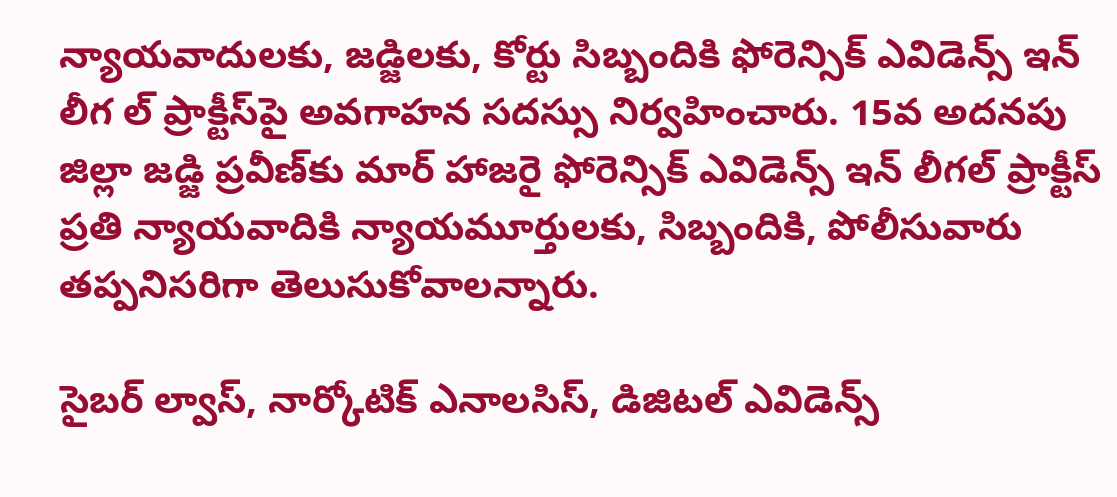న్యాయవాదులకు, జడ్జిలకు, కోర్టు సిబ్బందికి ఫోరెన్సిక్ ఎవిడెన్స్ ఇన్ లీగ ల్ ప్రాక్టీస్‌పై అవగాహన సదస్సు నిర్వహించారు. 15వ అదనపు జిల్లా జడ్జి ప్రవీణ్‌కు మార్ హాజరై ఫోరెన్సిక్ ఎవిడెన్స్ ఇన్ లీగల్ ప్రాక్టీస్ ప్రతి న్యాయవాదికి న్యాయమూర్తులకు, సిబ్బందికి, పోలీసువారు తప్పనిసరిగా తెలుసుకోవాలన్నారు.

సైబర్ ల్వాస్, నార్కోటిక్ ఎనాలసిస్, డిజిటల్ ఎవిడెన్స్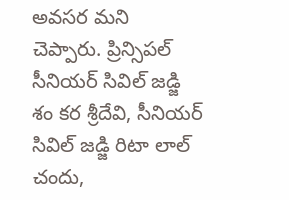అవసర మని చెప్పారు. ప్రిన్సిపల్ సీనియర్ సివిల్ జడ్జి శం కర శ్రీదేవి, సీనియర్ సివిల్ జడ్జి రిటా లాల్ చందు,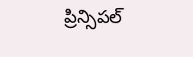ప్రిన్సిపల్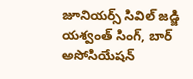జూనియర్స్ సివిల్ జడ్జి యశ్వంత్ సింగ్, బార్ అసోసియేషన్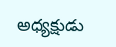అధ్యక్షుడు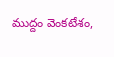ముద్దం వెంకటేశం,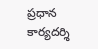ప్రధాన కార్యదర్శి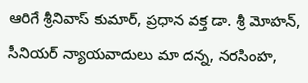ఆరిగే శ్రీనివాస్ కుమార్, ప్రధాన వక్త డా. శ్రీ మోహన్, సీనియర్ న్యాయవాదులు మా దన్న, నరసింహ,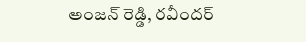అంజన్ రెడ్డి, రవీందర్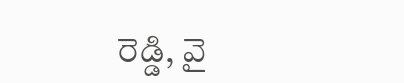రెడ్డి, వై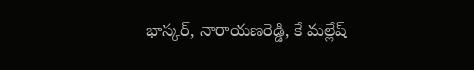భాస్కర్, నారాయణరెడ్డి, కే మల్లేష్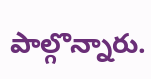పాల్గొన్నారు.